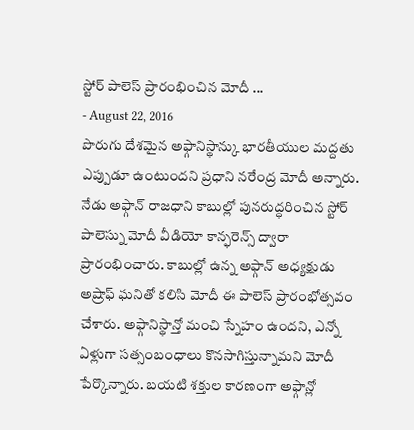స్టోర్ పాలెస్ ప్రారంభించిన మోదీ ...
- August 22, 2016
పొరుగు దేశమైన అఫ్గానిస్థాన్కు భారతీయుల మద్దతు ఎప్పుడూ ఉంటుందని ప్రధాని నరేంద్ర మోదీ అన్నారు. నేడు అఫ్గాన్ రాజధాని కాబుల్లో పునరుద్ధరించిన స్టోర్ పాలెస్ను మోదీ వీడియో కాన్ఫరెన్స్ ద్వారా ప్రారంభించారు. కాబుల్లో ఉన్న అఫ్గాన్ అధ్యక్షుడు అష్రాఫ్ ఘనితో కలిసి మోదీ ఈ పాలెస్ ప్రారంభోత్సవం చేశారు. అఫ్గానిస్థాన్తో మంచి స్నేహం ఉందని, ఎన్నో ఏళ్లుగా సత్సంబంధాలు కొనసాగిస్తున్నామని మోదీ పేర్కొన్నారు. బయటి శక్తుల కారణంగా అఫ్గాన్లో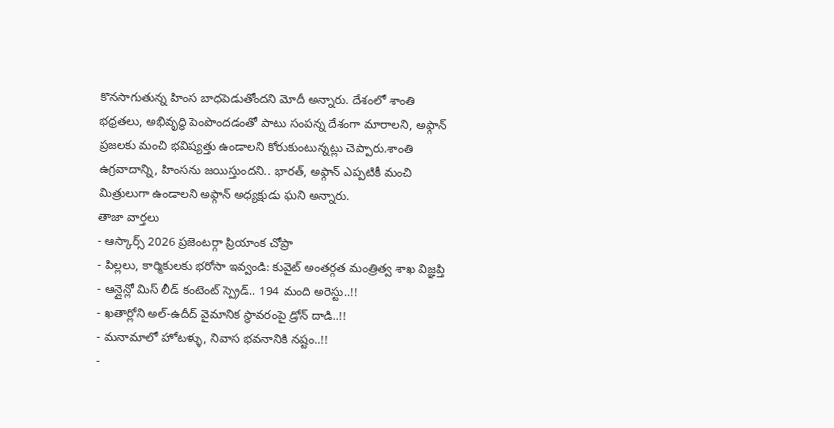కొనసాగుతున్న హింస బాధపెడుతోందని మోదీ అన్నారు. దేశంలో శాంతి భధ్రతలు, అభివృద్ధి పెంపొందడంతో పాటు సంపన్న దేశంగా మారాలని, అఫ్గాన్ ప్రజలకు మంచి భవిష్యత్తు ఉండాలని కోరుకుంటున్నట్లు చెప్పారు.శాంతి ఉగ్రవాదాన్ని, హింసను జయిస్తుందని.. భారత్, అఫ్గాన్ ఎప్పటికీ మంచి మిత్రులుగా ఉండాలని అఫ్గాన్ అధ్యక్షుడు ఘని అన్నారు.
తాజా వార్తలు
- ఆస్కార్స్ 2026 ప్రజెంటర్గా ప్రియాంక చోప్రా
- పిల్లలు, కార్మికులకు భరోసా ఇవ్వండి: కువైట్ అంతర్గత మంత్రిత్వ శాఖ విజ్ఞప్తి
- ఆన్లైన్లో మిస్ లీడ్ కంటెంట్ స్ప్రెడ్.. 194 మంది అరెస్టు..!!
- ఖతార్లోని అల్-ఉదీద్ వైమానిక స్థావరంపై డ్రోన్ దాడి..!!
- మనామాలో హోటళ్ళు, నివాస భవనానికి నష్టం..!!
-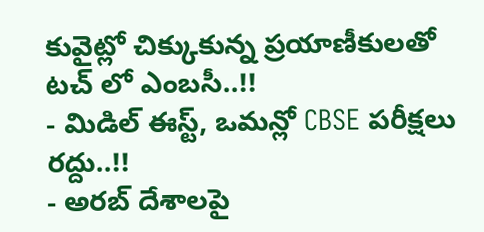కువైట్లో చిక్కుకున్న ప్రయాణీకులతో టచ్ లో ఎంబసీ..!!
- మిడిల్ ఈస్ట్, ఒమన్లో CBSE పరీక్షలు రద్దు..!!
- అరబ్ దేశాలపై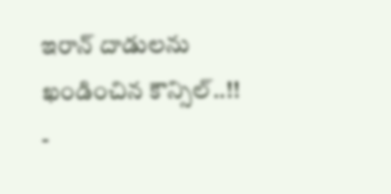ఇరాన్ దాడులను ఖండించిన కౌన్సిల్..!!
-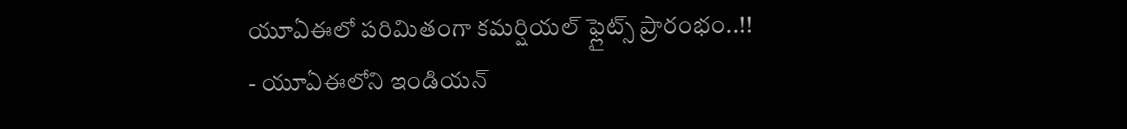యూఏఈలో పరిమితంగా కమర్షియల్ ఫ్లైట్స్ ప్రారంభం..!!
- యూఏఈలోని ఇండియన్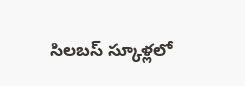సిలబస్ స్కూళ్లలో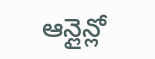ఆన్లైన్లో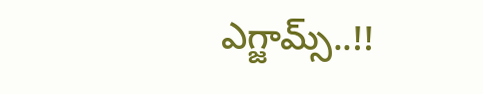ఎగ్జామ్స్..!!